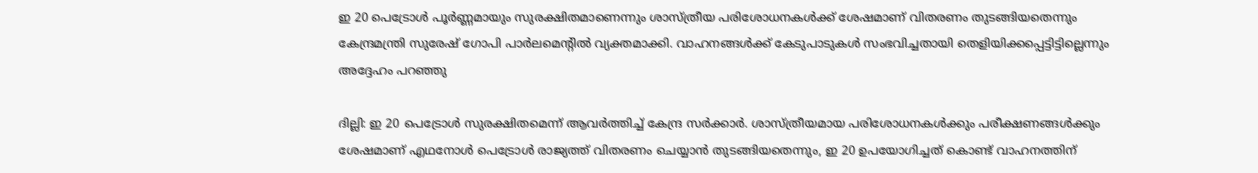ഇ 20 പെട്രോൾ പൂർണ്ണമായും സുരക്ഷിതമാണെന്നും ശാസ്ത്രീയ പരിശോധനകൾക്ക് ശേഷമാണ് വിതരണം തുടങ്ങിയതെന്നും കേന്ദ്രമന്ത്രി സുരേഷ് ഗോപി പാർലമെന്റിൽ വ്യക്തമാക്കി. വാഹനങ്ങൾക്ക് കേടുപാടുകൾ സംഭവിച്ചതായി തെളിയിക്കപ്പെട്ടിട്ടില്ലെന്നും അദ്ദേഹം പറഞ്ഞു

ദില്ലി: ഇ 20 പെട്രോൾ സുരക്ഷിതമെന്ന് ആവർത്തിച്ച് കേന്ദ്ര സർക്കാർ. ശാസ്ത്രീയമായ പരിശോധനകൾക്കും പരീക്ഷണങ്ങൾക്കും ശേഷമാണ് എഥനോൾ പെട്രോൾ രാജ്യത്ത് വിതരണം ചെയ്യാൻ തുടങ്ങിയതെന്നും, ഇ 20 ഉപയോഗിച്ചത് കൊണ്ട് വാഹനത്തിന്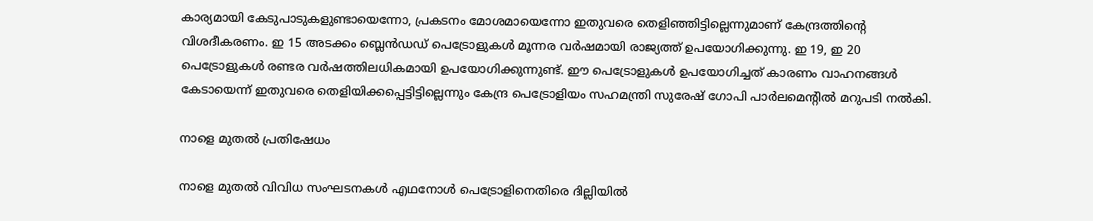കാര്യമായി കേടുപാടുകളുണ്ടായെന്നോ, പ്രകടനം മോശമായെന്നോ ഇതുവരെ തെളിഞ്ഞിട്ടില്ലെന്നുമാണ് കേന്ദ്രത്തിന്‍റെ വിശദീകരണം. ഇ 15 അടക്കം ബ്ലെൻഡഡ് പെട്രോളുകൾ മൂന്നര വർഷമായി രാജ്യത്ത് ഉപയോഗിക്കുന്നു. ഇ 19, ഇ 20 പെട്രോളുകൾ രണ്ടര വർഷത്തിലധികമായി ഉപയോഗിക്കുന്നുണ്ട്. ഈ പെട്രോളുകൾ ഉപയോഗിച്ചത് കാരണം വാഹനങ്ങൾ കേടായെന്ന് ഇതുവരെ തെളിയിക്കപ്പെട്ടിട്ടില്ലെന്നും കേന്ദ്ര പെട്രോളിയം സഹമന്ത്രി സുരേഷ് ഗോപി പാർലമെന്റിൽ മറുപടി നൽകി.

നാളെ മുതൽ പ്രതിഷേധം

നാളെ മുതൽ വിവിധ സംഘടനകൾ എഥനോൾ പെട്രോളിനെതിരെ ദില്ലിയിൽ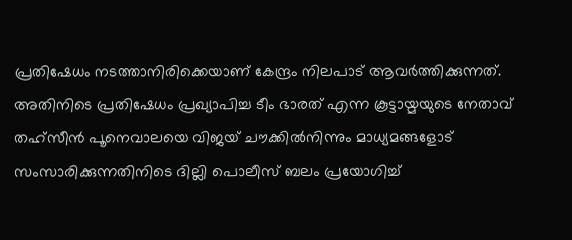പ്രതിഷേധം നടത്താനിരിക്കെയാണ് കേന്ദ്രം നിലപാട് ആവർത്തിക്കുന്നത്. അതിനിടെ പ്രതിഷേധം പ്രഖ്യാപിച്ച ടീം ഭാരത് എന്ന കൂട്ടായ്മയുടെ നേതാവ് തഹ്സീൻ പൂനെവാലയെ വിജയ് ചൗക്കിൽനിന്നും മാധ്യമങ്ങളോട് സംസാരിക്കുന്നതിനിടെ ദില്ലി പൊലീസ് ബലം പ്രയോഗിച്ച്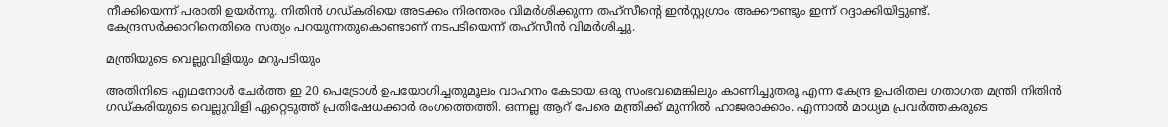നീക്കിയെന്ന് പരാതി ഉയർന്നു. നിതിൻ ഗഡ്കരിയെ അടക്കം നിരന്തരം വിമ‌ർശിക്കുന്ന തഹ്സീന്റെ ഇൻസ്റ്റഗ്രാം അക്കൗണ്ടും ഇന്ന് റദ്ദാക്കിയിട്ടുണ്ട്. കേന്ദ്രസർക്കാറിനെതിരെ സത്യം പറയുന്നതുകൊണ്ടാണ് നടപടിയെന്ന് തഹ്സീൻ വിമർശിച്ചു.

മന്ത്രിയുടെ വെല്ലുവിളിയും മറുപടിയും

അതിനിടെ എഥനോൾ ചേർത്ത ഇ 20 പെട്രോൾ ഉപയോഗിച്ചതുമൂലം വാഹനം കേടായ ഒരു സംഭവമെങ്കിലും കാണിച്ചുതരൂ എന്ന കേന്ദ്ര ഉപരിതല ഗതാഗത മന്ത്രി നിതിൻ ഗഡ്കരിയുടെ വെല്ലുവിളി ഏറ്റെടുത്ത് പ്രതിഷേധക്കാർ രംഗത്തെത്തി. ഒന്നല്ല ആറ് പേരെ മന്ത്രിക്ക് മുന്നിൽ ഹാജരാക്കാം. എന്നാൽ മാധ്യമ പ്രവർത്തകരുടെ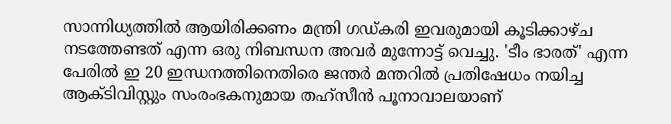സാന്നിധ്യത്തിൽ ആയിരിക്കണം മന്ത്രി ഗഡ്കരി ഇവരുമായി കൂടിക്കാഴ്ച നടത്തേണ്ടത് എന്ന ഒരു നിബന്ധന അവർ മുന്നോട്ട് വെച്ചു. 'ടീം ഭാരത്' എന്ന പേരിൽ ഇ 20 ഇന്ധനത്തിനെതിരെ ജന്തർ മന്തറിൽ പ്രതിഷേധം നയിച്ച ആക്ടിവിസ്റ്റും സംരംഭകനുമായ തഹ്‌സീൻ പൂനാവാലയാണ്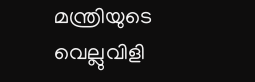മന്ത്രിയുടെ വെല്ലുവിളി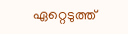ഏറ്റെടുത്ത്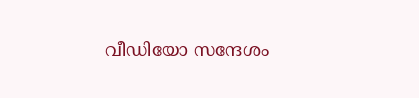വീഡിയോ സന്ദേശം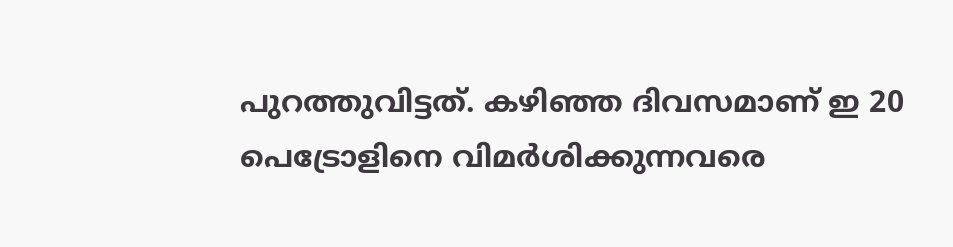പുറത്തുവിട്ടത്. കഴിഞ്ഞ ദിവസമാണ് ഇ 20 പെട്രോളിനെ വിമർശിക്കുന്നവരെ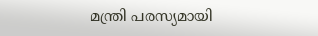മന്ത്രി പരസ്യമായി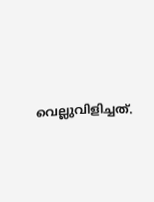വെല്ലുവിളിച്ചത്.